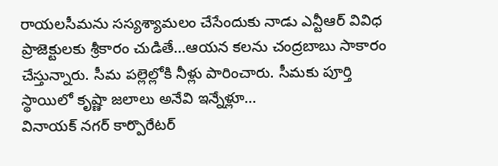రాయలసీమను సస్యశ్యామలం చేసేందుకు నాడు ఎన్టీఆర్ వివిధ ప్రాజెక్టులకు శ్రీకారం చుడితే…ఆయన కలను చంద్రబాబు సాకారం చేస్తున్నారు. సీమ పల్లెల్లోకి నీళ్లు పారించారు. సీమకు పూర్తి స్థాయిలో కృష్ణా జలాలు అనేవి ఇన్నేళ్లూ...
వినాయక్ నగర్ కార్పొరేటర్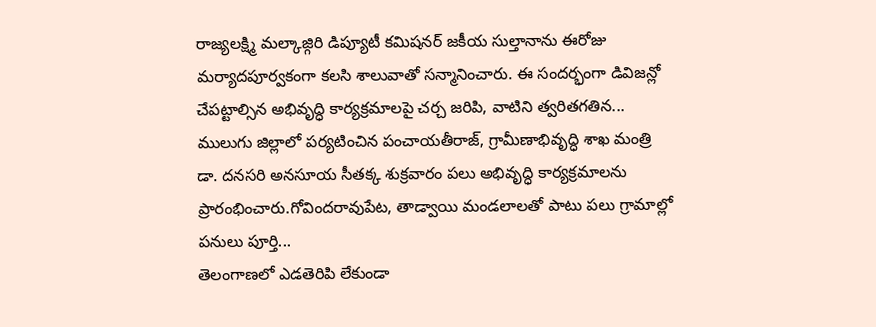రాజ్యలక్ష్మి మల్కాజ్గిరి డిప్యూటీ కమిషనర్ జకీయ సుల్తానాను ఈరోజు మర్యాదపూర్వకంగా కలసి శాలువాతో సన్మానించారు. ఈ సందర్భంగా డివిజన్లో చేపట్టాల్సిన అభివృద్ధి కార్యక్రమాలపై చర్చ జరిపి, వాటిని త్వరితగతిన...
ములుగు జిల్లాలో పర్యటించిన పంచాయతీరాజ్, గ్రామీణాభివృద్ధి శాఖ మంత్రి డా. దనసరి అనసూయ సీతక్క శుక్రవారం పలు అభివృద్ధి కార్యక్రమాలను ప్రారంభించారు.గోవిందరావుపేట, తాడ్వాయి మండలాలతో పాటు పలు గ్రామాల్లో పనులు పూర్తి...
తెలంగాణలో ఎడతెరిపి లేకుండా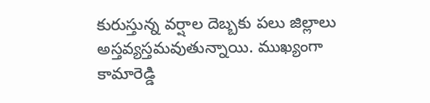కురుస్తున్న వర్షాల దెబ్బకు పలు జిల్లాలు అస్తవ్యస్తమవుతున్నాయి. ముఖ్యంగా కామారెడ్డి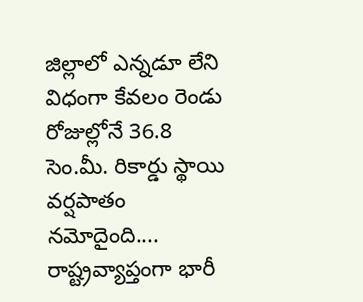జిల్లాలో ఎన్నడూ లేని విధంగా కేవలం రెండు రోజుల్లోనే 36.8 సెం.మీ. రికార్డు స్థాయి వర్షపాతం నమోదైంది....
రాష్ట్రవ్యాప్తంగా భారీ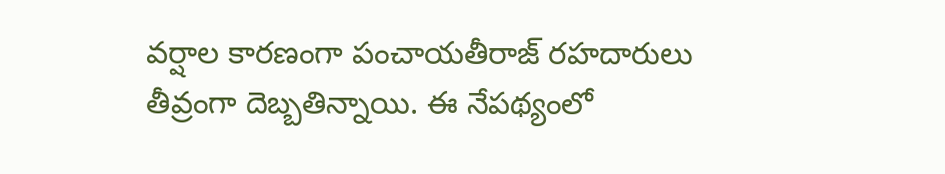వర్షాల కారణంగా పంచాయతీరాజ్ రహదారులు తీవ్రంగా దెబ్బతిన్నాయి. ఈ నేపథ్యంలో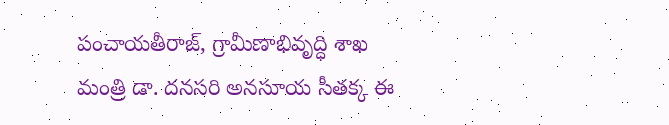పంచాయతీరాజ్, గ్రామీణాభివృద్ధి శాఖ మంత్రి డా. దనసరి అనసూయ సీతక్క ఈ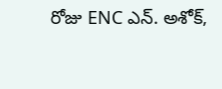రోజు ENC ఎన్. అశోక్,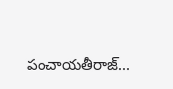పంచాయతీరాజ్...